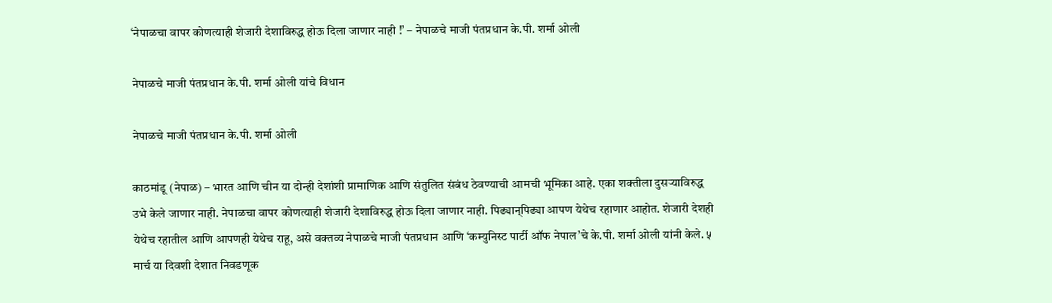‘नेपाळचा वापर कोणत्याही शेजारी देशाविरुद्ध होऊ दिला जाणार नाही !’ – नेपाळचे माजी पंतप्रधान के.पी. शर्मा ओली

नेपाळचे माजी पंतप्रधान के.पी. शर्मा ओली यांचे विधान

नेपाळचे माजी पंतप्रधान के.पी. शर्मा ओली

काठमांडू (नेपाळ) – भारत आणि चीन या दोन्ही देशांशी प्रामाणिक आणि संतुलित संबंध ठेवण्याची आमची भूमिका आहे. एका शक्तीला दुसर्‍याविरुद्ध उभे केले जाणार नाही. नेपाळचा वापर कोणत्याही शेजारी देशाविरुद्ध होऊ दिला जाणार नाही. पिढ्यान्‌पिढ्या आपण येथेच रहाणार आहोत. शेजारी देशही येथेच रहातील आणि आपणही येथेच राहू, असे वक्तव्य नेपाळचे माजी पंतप्रधान आणि ‘कम्युनिस्ट पार्टी ऑफ नेपाल’चे के.पी. शर्मा ओली यांनी केले. ५ मार्च या दिवशी देशात निवडणूक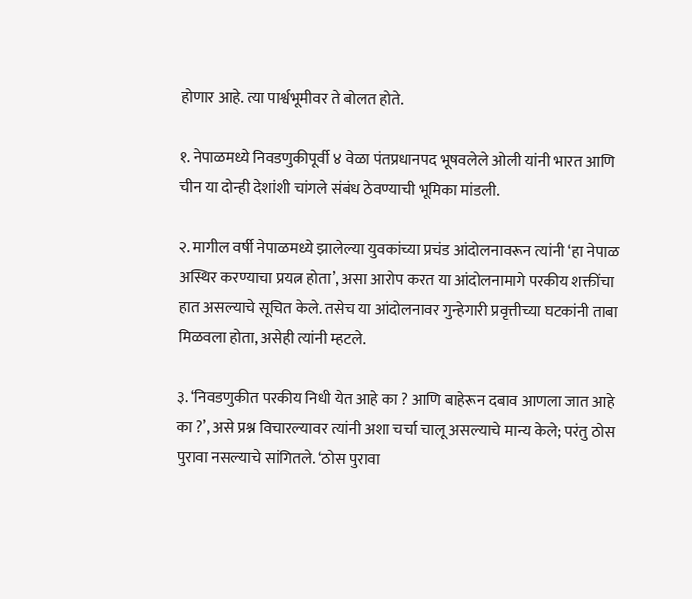होणार आहे. त्या पार्श्वभूमीवर ते बोलत होते.

१. नेपाळमध्ये निवडणुकीपूर्वी ४ वेळा पंतप्रधानपद भूषवलेले ओली यांनी भारत आणि चीन या दोन्ही देशांशी चांगले संबंध ठेवण्याची भूमिका मांडली.

२. मागील वर्षी नेपाळमध्ये झालेल्या युवकांच्या प्रचंड आंदोलनावरून त्यांनी ‘हा नेपाळ अस्थिर करण्याचा प्रयत्न होता’, असा आरोप करत या आंदोलनामागे परकीय शक्तींचा हात असल्याचे सूचित केले. तसेच या आंदोलनावर गुन्हेगारी प्रवृत्तीच्या घटकांनी ताबा मिळवला होता, असेही त्यांनी म्हटले.

३. ‘निवडणुकीत परकीय निधी येत आहे का ? आणि बाहेरून दबाव आणला जात आहे का ?’, असे प्रश्न विचारल्यावर त्यांनी अशा चर्चा चालू असल्याचे मान्य केले; परंतु ठोस पुरावा नसल्याचे सांगितले. ‘ठोस पुरावा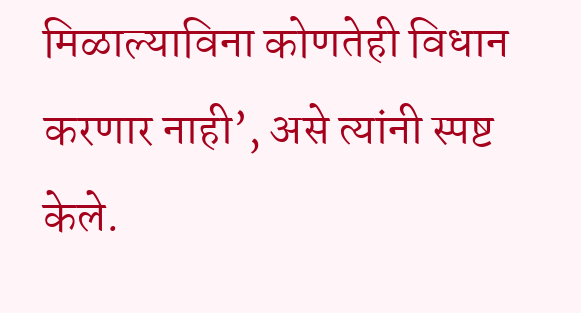मिळाल्याविना कोणतेही विधान करणार नाही’, असे त्यांनी स्पष्ट केले.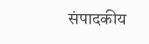संपादकीय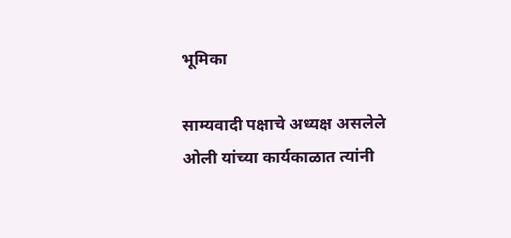भूमिका

साम्यवादी पक्षाचे अध्यक्ष असलेले ओली यांच्या कार्यकाळात त्यांनी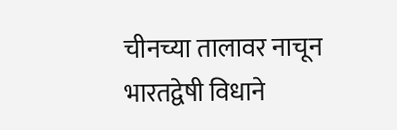चीनच्या तालावर नाचून भारतद्वेषी विधाने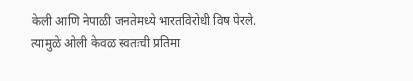केली आणि नेपाळी जनतेमध्ये भारतविरोधी विष पेरले. त्यामुळे ओली केवळ स्वतःची प्रतिमा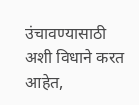उंचावण्यासाठी अशी विधाने करत आहेत,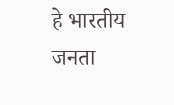हे भारतीय जनता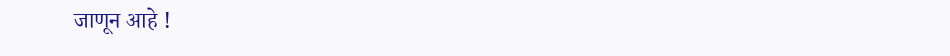जाणून आहे !